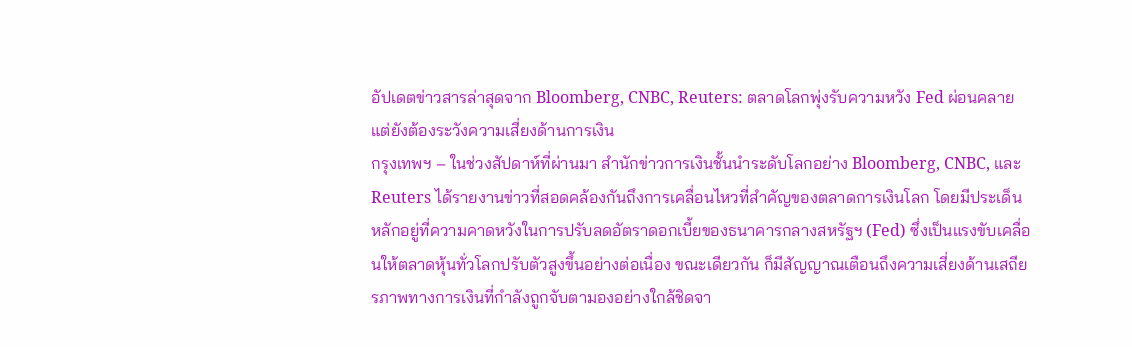อัปเดตข่าวสารล่าสุดจาก Bloomberg, CNBC, Reuters: ตลาดโลกพุ่งรับความหวัง Fed ผ่อนคลาย แต่ยังต้องระวังความเสี่ยงด้านการเงิน
กรุงเทพฯ – ในช่วงสัปดาห์ที่ผ่านมา สำนักข่าวการเงินชั้นนำระดับโลกอย่าง Bloomberg, CNBC, และ Reuters ได้รายงานข่าวที่สอดคล้องกันถึงการเคลื่อนไหวที่สำคัญของตลาดการเงินโลก โดยมีประเด็นหลักอยู่ที่ความคาดหวังในการปรับลดอัตราดอกเบี้ยของธนาคารกลางสหรัฐฯ (Fed) ซึ่งเป็นแรงขับเคลื่อนให้ตลาดหุ้นทั่วโลกปรับตัวสูงขึ้นอย่างต่อเนื่อง ขณะเดียวกัน ก็มีสัญญาณเตือนถึงความเสี่ยงด้านเสถียรภาพทางการเงินที่กำลังถูกจับตามองอย่างใกล้ชิดจา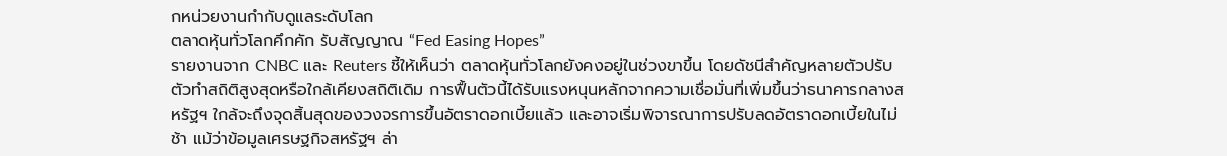กหน่วยงานกำกับดูแลระดับโลก
ตลาดหุ้นทั่วโลกคึกคัก รับสัญญาณ “Fed Easing Hopes”
รายงานจาก CNBC และ Reuters ชี้ให้เห็นว่า ตลาดหุ้นทั่วโลกยังคงอยู่ในช่วงขาขึ้น โดยดัชนีสำคัญหลายตัวปรับตัวทำสถิติสูงสุดหรือใกล้เคียงสถิติเดิม การฟื้นตัวนี้ได้รับแรงหนุนหลักจากความเชื่อมั่นที่เพิ่มขึ้นว่าธนาคารกลางสหรัฐฯ ใกล้จะถึงจุดสิ้นสุดของวงจรการขึ้นอัตราดอกเบี้ยแล้ว และอาจเริ่มพิจารณาการปรับลดอัตราดอกเบี้ยในไม่ช้า แม้ว่าข้อมูลเศรษฐกิจสหรัฐฯ ล่า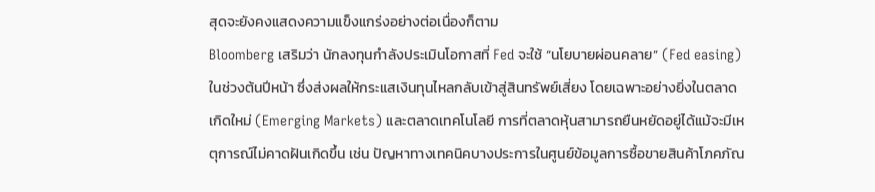สุดจะยังคงแสดงความแข็งแกร่งอย่างต่อเนื่องก็ตาม
Bloomberg เสริมว่า นักลงทุนกำลังประเมินโอกาสที่ Fed จะใช้ “นโยบายผ่อนคลาย” (Fed easing) ในช่วงต้นปีหน้า ซึ่งส่งผลให้กระแสเงินทุนไหลกลับเข้าสู่สินทรัพย์เสี่ยง โดยเฉพาะอย่างยิ่งในตลาดเกิดใหม่ (Emerging Markets) และตลาดเทคโนโลยี การที่ตลาดหุ้นสามารถยืนหยัดอยู่ได้แม้จะมีเหตุการณ์ไม่คาดฝันเกิดขึ้น เช่น ปัญหาทางเทคนิคบางประการในศูนย์ข้อมูลการซื้อขายสินค้าโภคภัณ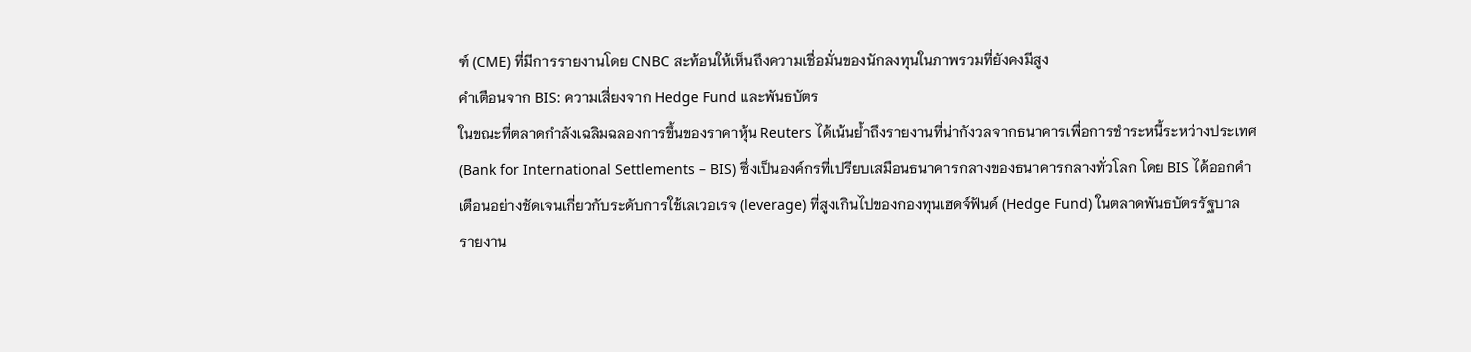ฑ์ (CME) ที่มีการรายงานโดย CNBC สะท้อนให้เห็นถึงความเชื่อมั่นของนักลงทุนในภาพรวมที่ยังคงมีสูง
คำเตือนจาก BIS: ความเสี่ยงจาก Hedge Fund และพันธบัตร
ในขณะที่ตลาดกำลังเฉลิมฉลองการขึ้นของราคาหุ้น Reuters ได้เน้นย้ำถึงรายงานที่น่ากังวลจากธนาคารเพื่อการชำระหนี้ระหว่างประเทศ (Bank for International Settlements – BIS) ซึ่งเป็นองค์กรที่เปรียบเสมือนธนาคารกลางของธนาคารกลางทั่วโลก โดย BIS ได้ออกคำเตือนอย่างชัดเจนเกี่ยวกับระดับการใช้เลเวอเรจ (leverage) ที่สูงเกินไปของกองทุนเฮดจ์ฟันด์ (Hedge Fund) ในตลาดพันธบัตรรัฐบาล
รายงาน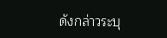ดังกล่าวระบุ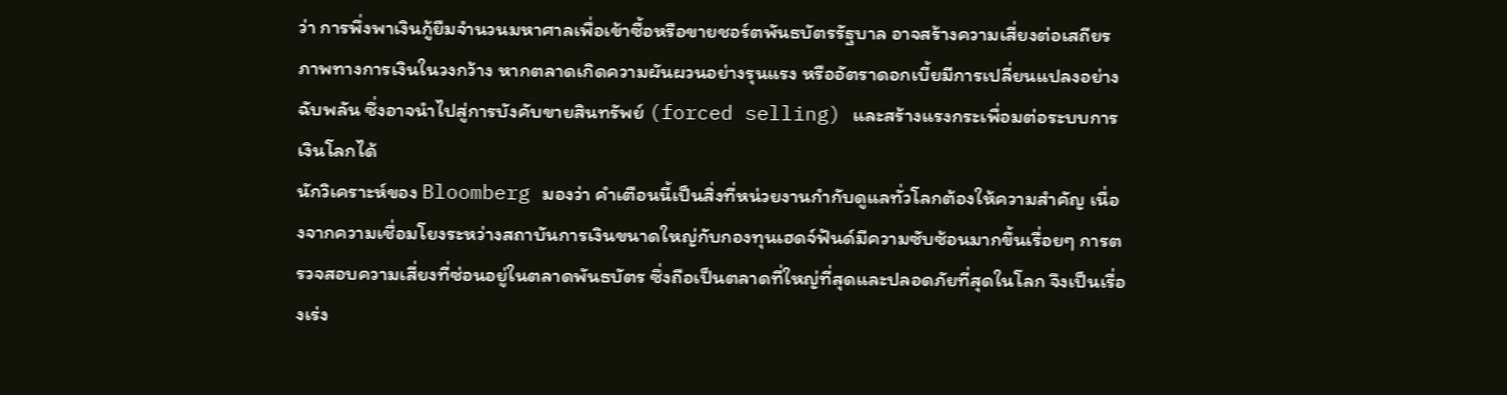ว่า การพึ่งพาเงินกู้ยืมจำนวนมหาศาลเพื่อเข้าซื้อหรือขายชอร์ตพันธบัตรรัฐบาล อาจสร้างความเสี่ยงต่อเสถียรภาพทางการเงินในวงกว้าง หากตลาดเกิดความผันผวนอย่างรุนแรง หรืออัตราดอกเบี้ยมีการเปลี่ยนแปลงอย่างฉับพลัน ซึ่งอาจนำไปสู่การบังคับขายสินทรัพย์ (forced selling) และสร้างแรงกระเพื่อมต่อระบบการเงินโลกได้
นักวิเคราะห์ของ Bloomberg มองว่า คำเตือนนี้เป็นสิ่งที่หน่วยงานกำกับดูแลทั่วโลกต้องให้ความสำคัญ เนื่องจากความเชื่อมโยงระหว่างสถาบันการเงินขนาดใหญ่กับกองทุนเฮดจ์ฟันด์มีความซับซ้อนมากขึ้นเรื่อยๆ การตรวจสอบความเสี่ยงที่ซ่อนอยู่ในตลาดพันธบัตร ซึ่งถือเป็นตลาดที่ใหญ่ที่สุดและปลอดภัยที่สุดในโลก จึงเป็นเรื่องเร่ง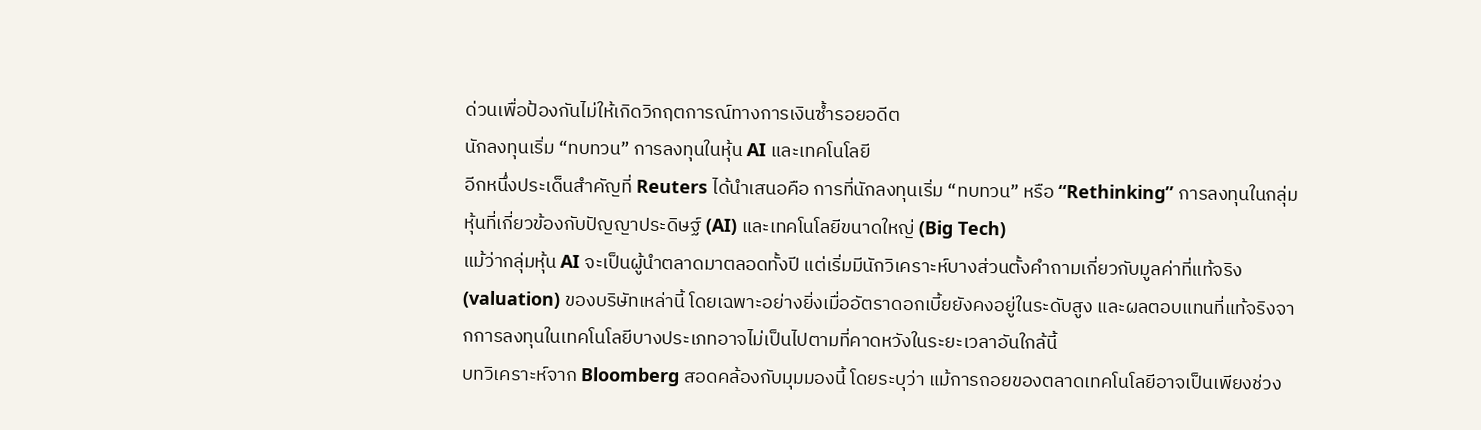ด่วนเพื่อป้องกันไม่ให้เกิดวิกฤตการณ์ทางการเงินซ้ำรอยอดีต
นักลงทุนเริ่ม “ทบทวน” การลงทุนในหุ้น AI และเทคโนโลยี
อีกหนึ่งประเด็นสำคัญที่ Reuters ได้นำเสนอคือ การที่นักลงทุนเริ่ม “ทบทวน” หรือ “Rethinking” การลงทุนในกลุ่มหุ้นที่เกี่ยวข้องกับปัญญาประดิษฐ์ (AI) และเทคโนโลยีขนาดใหญ่ (Big Tech)
แม้ว่ากลุ่มหุ้น AI จะเป็นผู้นำตลาดมาตลอดทั้งปี แต่เริ่มมีนักวิเคราะห์บางส่วนตั้งคำถามเกี่ยวกับมูลค่าที่แท้จริง (valuation) ของบริษัทเหล่านี้ โดยเฉพาะอย่างยิ่งเมื่ออัตราดอกเบี้ยยังคงอยู่ในระดับสูง และผลตอบแทนที่แท้จริงจากการลงทุนในเทคโนโลยีบางประเภทอาจไม่เป็นไปตามที่คาดหวังในระยะเวลาอันใกล้นี้
บทวิเคราะห์จาก Bloomberg สอดคล้องกับมุมมองนี้ โดยระบุว่า แม้การถอยของตลาดเทคโนโลยีอาจเป็นเพียงช่วง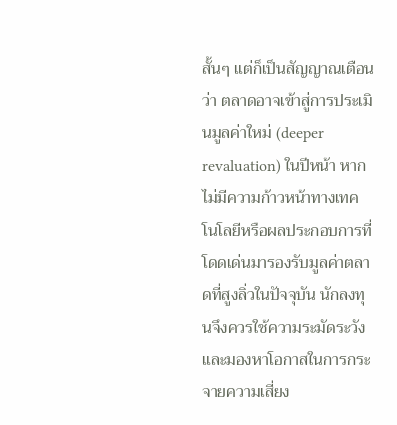สั้นๆ แต่ก็เป็นสัญญาณเตือนว่า ตลาดอาจเข้าสู่การประเมินมูลค่าใหม่ (deeper revaluation) ในปีหน้า หากไม่มีความก้าวหน้าทางเทคโนโลยีหรือผลประกอบการที่โดดเด่นมารองรับมูลค่าตลาดที่สูงลิ่วในปัจจุบัน นักลงทุนจึงควรใช้ความระมัดระวังและมองหาโอกาสในการกระจายความเสี่ยง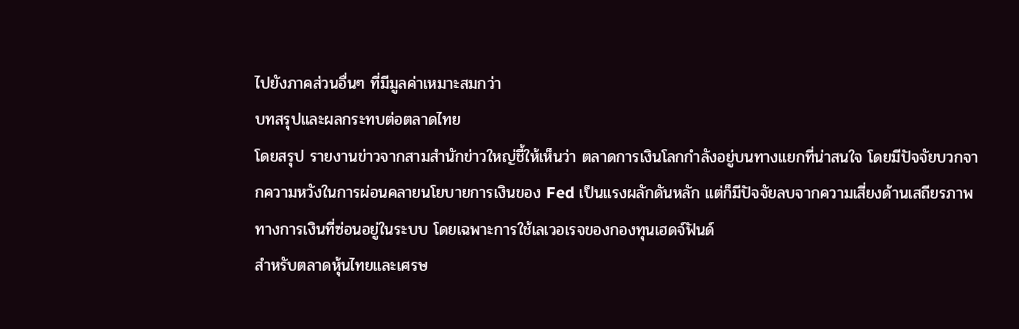ไปยังภาคส่วนอื่นๆ ที่มีมูลค่าเหมาะสมกว่า
บทสรุปและผลกระทบต่อตลาดไทย
โดยสรุป รายงานข่าวจากสามสำนักข่าวใหญ่ชี้ให้เห็นว่า ตลาดการเงินโลกกำลังอยู่บนทางแยกที่น่าสนใจ โดยมีปัจจัยบวกจากความหวังในการผ่อนคลายนโยบายการเงินของ Fed เป็นแรงผลักดันหลัก แต่ก็มีปัจจัยลบจากความเสี่ยงด้านเสถียรภาพทางการเงินที่ซ่อนอยู่ในระบบ โดยเฉพาะการใช้เลเวอเรจของกองทุนเฮดจ์ฟันด์
สำหรับตลาดหุ้นไทยและเศรษ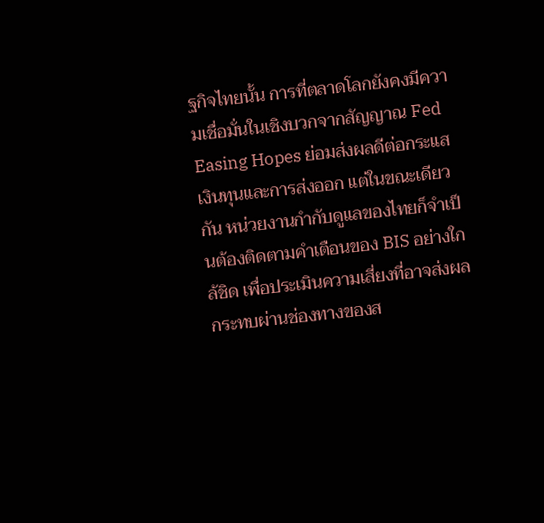ฐกิจไทยนั้น การที่ตลาดโลกยังคงมีความเชื่อมั่นในเชิงบวกจากสัญญาณ Fed Easing Hopes ย่อมส่งผลดีต่อกระแสเงินทุนและการส่งออก แต่ในขณะเดียวกัน หน่วยงานกำกับดูแลของไทยก็จำเป็นต้องติดตามคำเตือนของ BIS อย่างใกล้ชิด เพื่อประเมินความเสี่ยงที่อาจส่งผลกระทบผ่านช่องทางของส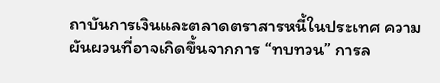ถาบันการเงินและตลาดตราสารหนี้ในประเทศ ความผันผวนที่อาจเกิดขึ้นจากการ “ทบทวน” การล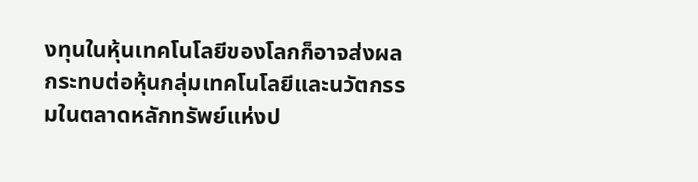งทุนในหุ้นเทคโนโลยีของโลกก็อาจส่งผลกระทบต่อหุ้นกลุ่มเทคโนโลยีและนวัตกรรมในตลาดหลักทรัพย์แห่งป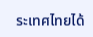ระเทศไทยได้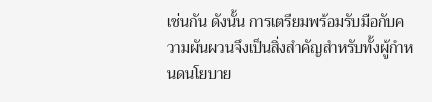เช่นกัน ดังนั้น การเตรียมพร้อมรับมือกับความผันผวนจึงเป็นสิ่งสำคัญสำหรับทั้งผู้กำหนดนโยบาย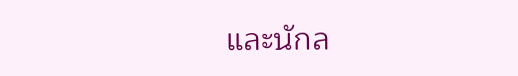และนักล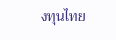งทุนไทย